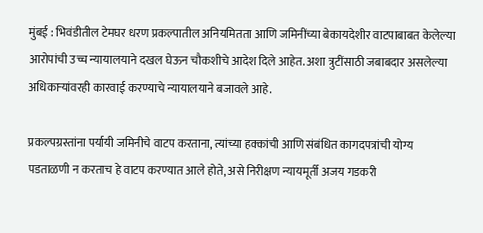मुंबई : भिवंडीतील टेमघर धरण प्रकल्पातील अनियमितता आणि जमिनींच्या बेकायदेशीर वाटपाबाबत केलेल्या आरोपांची उच्च न्यायालयाने दखल घेऊन चौकशीचे आदेश दिले आहेत. अशा त्रुटींसाठी जबाबदार असलेल्या अधिकाऱ्यांवरही कारवाई करण्याचे न्यायालयाने बजावले आहे.

प्रकल्पग्रस्तांना पर्यायी जमिनीचे वाटप करताना, त्यांच्या हक्कांची आणि संबंधित कागदपत्रांची योग्य पडताळणी न करताच हे वाटप करण्यात आले होते, असे निरीक्षण न्यायमूर्ती अजय गडकरी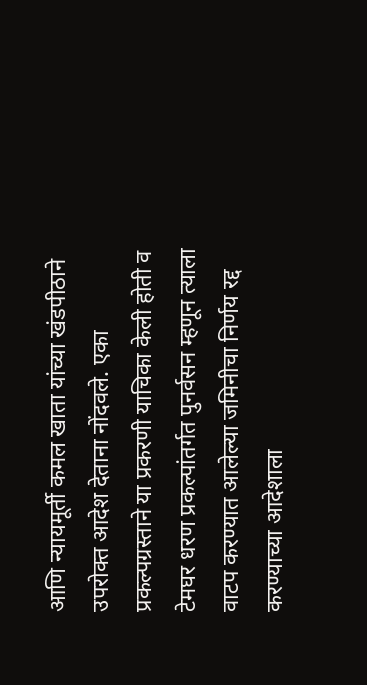आणि न्यायमूर्ती कमल खाता यांच्या खंडपीठाने उपरोक्त आदेश देताना नोंदवले. एका प्रकल्पग्रस्ताने या प्रकरणी याचिका केली होती व टेमघर धरण प्रकल्पांतर्गत पुनर्वसन म्हणून त्याला वाटप करण्यात आलेल्या जमिनीचा निर्णय रद्द करण्याच्या आदेशाला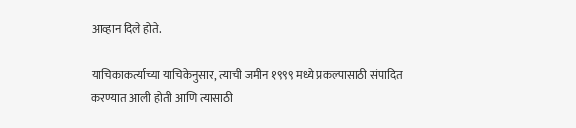आव्हान दिले होते.

याचिकाकर्त्याच्या याचिकेनुसार, त्याची जमीन १९९९ मध्ये प्रकल्पासाठी संपादित करण्यात आली होती आणि त्यासाठी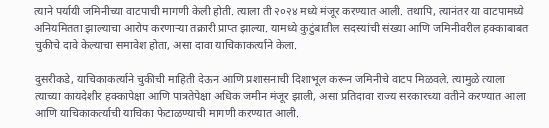त्याने पर्यायी जमिनीच्या वाटपाची मागणी केली होती. त्याला ती २०२४ मध्ये मंजूर करण्यात आली. तथापि, त्यानंतर या वाटपामध्ये अनियमितता झाल्याचा आरोप करणाऱ्या तक्रारी प्राप्त झाल्या. यामध्ये कुटुंबातील सदस्यांची संख्या आणि जमिनीवरील हक्काबाबत चुकीचे दावे केल्याचा समावेश होता, असा दावा याचिकाकर्त्याने केला.

दुसरीकडे, याचिकाकर्त्याने चुकीची माहिती देऊन आणि प्रशासनाची दिशाभूल करून जमिनीचे वाटप मिळवले. त्यामुळे त्याला त्याच्या कायदेशीर हक्कापेक्षा आणि पात्रतेपेक्षा अधिक जमीन मंजूर झाली, असा प्रतिदावा राज्य सरकारच्या वतीने करण्यात आला आणि याचिकाकर्त्याची याचिका फेटाळण्याची मागणी करण्यात आली.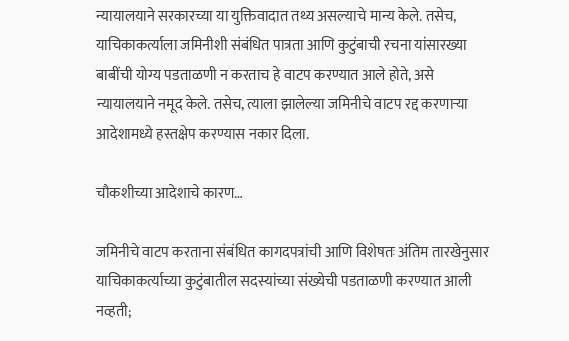न्यायालयाने सरकारच्या या युक्तिवादात तथ्य असल्याचे मान्य केले. तसेच, याचिकाकर्त्याला जमिनीशी संबंधित पात्रता आणि कुटुंबाची रचना यांसारख्या बाबींची योग्य पडताळणी न करताच हे वाटप करण्यात आले होते, असे न्यायालयाने नमूद केले. तसेच, त्याला झालेल्या जमिनीचे वाटप रद्द करणाऱ्या आदेशामध्ये हस्तक्षेप करण्यास नकार दिला.

चौकशीच्या आदेशाचे कारण…

जमिनीचे वाटप करताना संबंधित कागदपत्रांची आणि विशेषतः अंतिम तारखेनुसार याचिकाकर्त्याच्या कुटुंबातील सदस्यांच्या संख्येची पडताळणी करण्यात आली नव्हती;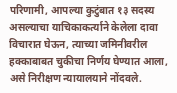परिणामी, आपल्या कुटुंबात १३ सदस्य असल्याचा याचिकाकर्त्याने केलेला दावा विचारात घेऊन, त्याच्या जमिनीवरील हक्काबाबत चुकीचा निर्णय घेण्यात आला, असे निरीक्षण न्यायालयाने नोंदवले.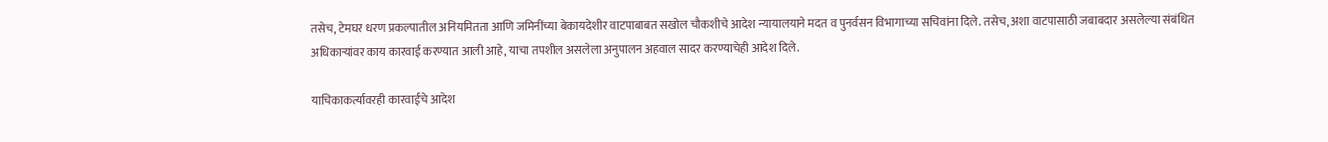तसेच, टेमघर धरण प्रकल्पातील अनियमितता आणि जमिनींच्या बेकायदेशीर वाटपाबाबत सखोल चौकशीचे आदेश न्यायालयाने मदत व पुनर्वसन विभागाच्या सचिवांना दिले. तसेच, अशा वाटपासाठी जबाबदार असलेल्या संबंधित अधिकाऱ्यांवर काय कारवाई करण्यात आली आहे, याचा तपशील असलेला अनुपालन अहवाल सादर करण्याचेही आदेश दिले.

याचिकाकर्त्यावरही कारवाईचे आदेश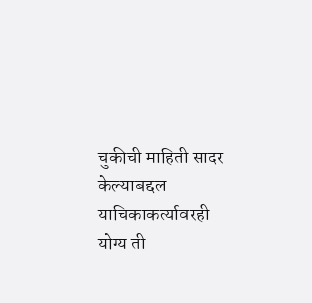चुकीची माहिती सादर केल्याबद्दल याचिकाकर्त्यावरही योग्य ती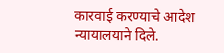कारवाई करण्याचे आदेश न्यायालयाने दिले.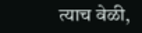त्याच वेळी,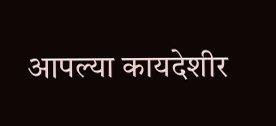आपल्या कायदेशीर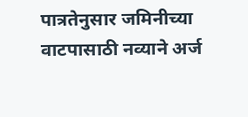पात्रतेनुसार जमिनीच्या वाटपासाठी नव्याने अर्ज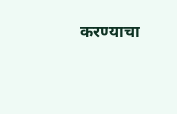करण्याचा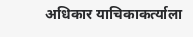अधिकार याचिकाकर्त्याला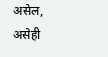असेल, असेही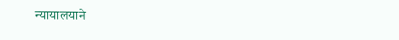न्यायालयाने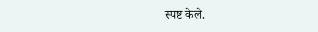स्पष्ट केले.